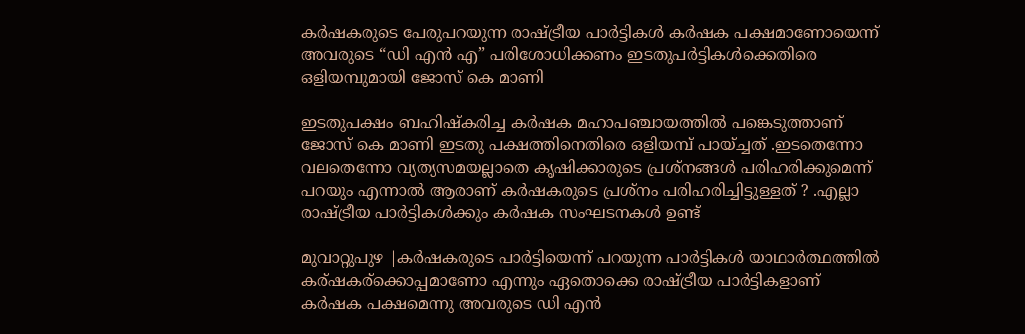കർഷകരുടെ പേരുപറയുന്ന രാഷ്ട്രീയ പാർട്ടികൾ കർഷക പക്ഷമാണോയെന്ന്‌ അവരുടെ “ഡി എൻ എ” പരിശോധിക്കണം ഇടതുപർട്ടികൾക്കെതിരെ ഒളിയമ്പുമായി ജോസ് കെ മാണി

ഇടതുപക്ഷം ബഹിഷ്‌കരിച്ച കർഷക മഹാപഞ്ചായത്തിൽ പങ്കെടുത്താണ് ജോസ് കെ മാണി ഇടതു പക്ഷത്തിനെതിരെ ഒളിയമ്പ് പായ്ച്ചത് .ഇടതെന്നോ വലതെന്നോ വ്യത്യസമയല്ലാതെ കൃഷിക്കാരുടെ പ്രശ്നങ്ങൾ പരിഹരിക്കുമെന്ന് പറയും എന്നാൽ ആരാണ് കർഷകരുടെ പ്രശ്‌നം പരിഹരിച്ചിട്ടുള്ളത് ? .എല്ലാ രാഷ്ട്രീയ പാർട്ടികൾക്കും കർഷക സംഘടനകൾ ഉണ്ട്

മുവാറ്റുപുഴ |കർഷകരുടെ പാർട്ടിയെന്ന് പറയുന്ന പാർട്ടികൾ യാഥാർത്ഥത്തിൽ കര്ഷകര്ക്കൊപ്പമാണോ എന്നും ഏതൊക്കെ രാഷ്ട്രീയ പാർട്ടികളാണ് കർഷക പക്ഷമെന്നു അവരുടെ ഡി എൻ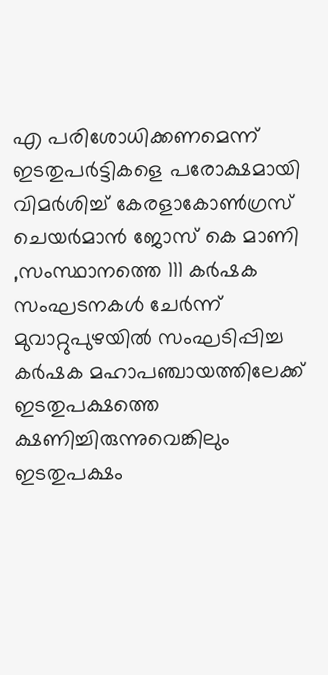എ പരിശോധിക്കണമെന്ന് ഇടതുപർട്ടികളെ പരോക്ഷമായി വിമർശിച്ച്‌ കേരളാകോൺഗ്രസ് ചെയർമാൻ ജോസ് കെ മാണി ,സംസ്ഥാനത്തെ 111 കർഷക സംഘടനകൾ ചേർന്ന് മുവാറ്റുപുഴയിൽ സംഘടിപ്പിച്ച കർഷക മഹാപഞ്ചായത്തിലേക്ക് ഇടതുപക്ഷത്തെ ക്ഷണിച്ചിരുന്നുവെങ്കിലും ഇടതുപക്ഷം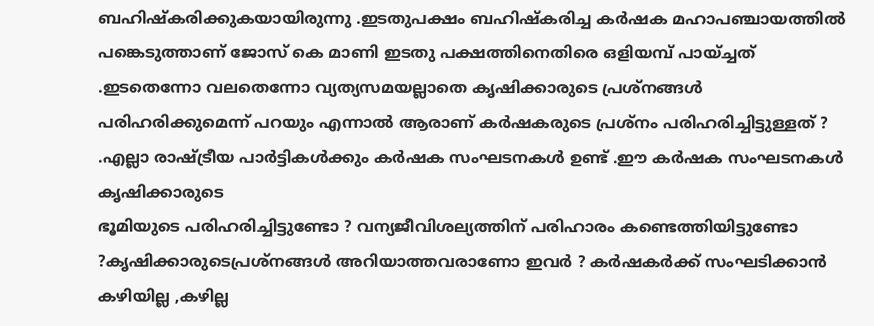ബഹിഷ്കരിക്കുകയായിരുന്നു .ഇടതുപക്ഷം ബഹിഷ്‌കരിച്ച കർഷക മഹാപഞ്ചായത്തിൽ പങ്കെടുത്താണ് ജോസ് കെ മാണി ഇടതു പക്ഷത്തിനെതിരെ ഒളിയമ്പ് പായ്ച്ചത് .ഇടതെന്നോ വലതെന്നോ വ്യത്യസമയല്ലാതെ കൃഷിക്കാരുടെ പ്രശ്നങ്ങൾ പരിഹരിക്കുമെന്ന് പറയും എന്നാൽ ആരാണ് കർഷകരുടെ പ്രശ്‌നം പരിഹരിച്ചിട്ടുള്ളത് ? .എല്ലാ രാഷ്ട്രീയ പാർട്ടികൾക്കും കർഷക സംഘടനകൾ ഉണ്ട് .ഈ കർഷക സംഘടനകൾ കൃഷിക്കാരുടെ
ഭൂമിയുടെ പരിഹരിച്ചിട്ടുണ്ടോ ? വന്യജീവിശല്യത്തിന് പരിഹാരം കണ്ടെത്തിയിട്ടുണ്ടോ ?കൃഷിക്കാരുടെപ്രശ്നങ്ങൾ അറിയാത്തവരാണോ ഇവർ ? കർഷകർക്ക് സംഘടിക്കാൻ കഴിയില്ല ,കഴില്ല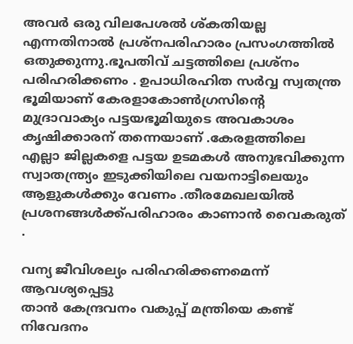അവർ ഒരു വിലപേശൽ ശ്കതിയല്ല എന്നതിനാൽ പ്രശ്‌നപരിഹാരം പ്രസംഗത്തിൽ ഒതുക്കുന്നു.ഭൂപതിവ് ചട്ടത്തിലെ പ്രശ്‌നം പരിഹരിക്കണം . ഉപാധിരഹിത സർവ്വ സ്വതന്ത്ര ഭൂമിയാണ് കേരളാകോൺഗ്രസിന്റെ മുദ്രാവാക്യം പട്ടയഭൂമിയുടെ അവകാശം കൃഷിക്കാരന് തന്നെയാണ് .കേരളത്തിലെ എല്ലാ ജില്ലകളെ പട്ടയ ഉടമകൾ അനുഭവിക്കുന്ന സ്വാതന്ത്ര്യം ഇടുക്കിയിലെ വയനാട്ടിലെയും ആളുകൾക്കും വേണം .തീരമേഖലയിൽ പ്രശനങ്ങൾക്ക്പരിഹാരം കാണാൻ വൈകരുത് .

വന്യ ജീവിശല്യം പരിഹരിക്കണമെന്ന് ആവശ്യപ്പെട്ടു
താൻ കേന്ദ്രവനം വകുപ്പ് മന്ത്രിയെ കണ്ട് നിവേദനം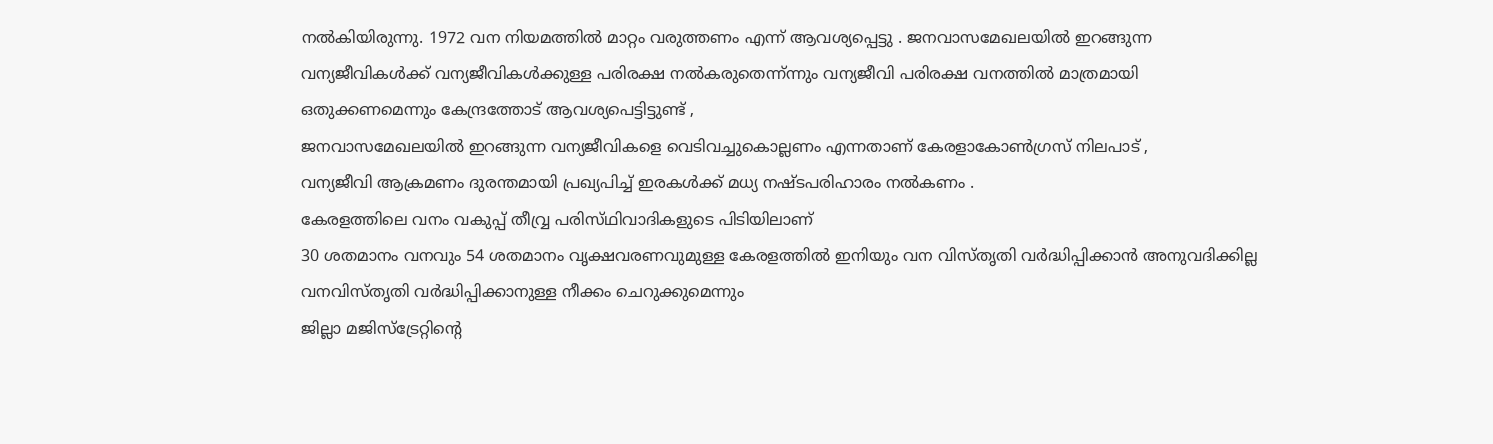നൽകിയിരുന്നു. 1972 വന നിയമത്തിൽ മാറ്റം വരുത്തണം എന്ന് ആവശ്യപ്പെട്ടു . ജനവാസമേഖലയിൽ ഇറങ്ങുന്ന വന്യജീവികൾക്ക് വന്യജീവികൾക്കുള്ള പരിരക്ഷ നൽകരുതെന്ന്ന്നും വന്യജീവി പരിരക്ഷ വനത്തിൽ മാത്രമായി ഒതുക്കണമെന്നും കേന്ദ്രത്തോട് ആവശ്യപെട്ടിട്ടുണ്ട് ,
ജനവാസമേഖലയിൽ ഇറങ്ങുന്ന വന്യജീവികളെ വെടിവച്ചുകൊല്ലണം എന്നതാണ് കേരളാകോൺഗ്രസ് നിലപാട് ,
വന്യജീവി ആക്രമണം ദുരന്തമായി പ്രഖ്യപിച്ച്‌ ഇരകൾക്ക് മധ്യ നഷ്ടപരിഹാരം നൽകണം .
കേരളത്തിലെ വനം വകുപ്പ് തീവ്വ്ര പരിസ്‌ഥിവാദികളുടെ പിടിയിലാണ്
30 ശതമാനം വനവും 54 ശതമാനം വൃക്ഷവരണവുമുള്ള കേരളത്തിൽ ഇനിയും വന വിസ്തൃതി വർദ്ധിപ്പിക്കാൻ അനുവദിക്കില്ല
വനവിസ്തൃതി വർദ്ധിപ്പിക്കാനുള്ള നീക്കം ചെറുക്കുമെന്നും
ജില്ലാ മജിസ്‌ട്രേറ്റിന്റെ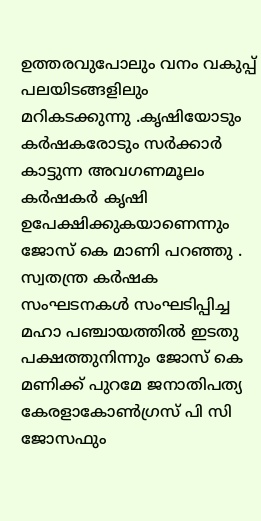ഉത്തരവുപോലും വനം വകുപ്പ് പലയിടങ്ങളിലും മറികടക്കുന്നു .കൃഷിയോടും കർഷകരോടും സർക്കാർ കാട്ടുന്ന അവഗണമൂലം കർഷകർ കൃഷി ഉപേക്ഷിക്കുകയാണെന്നും ജോസ് കെ മാണി പറഞ്ഞു .
സ്വതന്ത്ര കർഷക സംഘടനകൾ സംഘടിപ്പിച്ച മഹാ പഞ്ചായത്തിൽ ഇടതു പക്ഷത്തുനിന്നും ജോസ് കെ മണിക്ക് പുറമേ ജനാതിപത്യ കേരളാകോൺഗ്രസ് പി സി ജോസഫും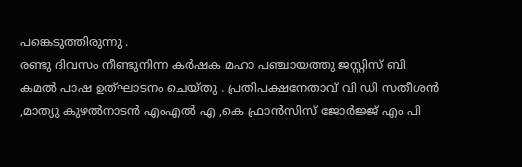പങ്കെടുത്തിരുന്നു .
രണ്ടു ദിവസം നീണ്ടുനിന്ന കർഷക മഹാ പഞ്ചായത്തു ജസ്റ്റിസ് ബി കമൽ പാഷ ഉത്‌ഘാടനം ചെയ്തു . പ്രതിപക്ഷനേതാവ് വി ഡി സതീശൻ ,മാത്യു കുഴൽനാടൻ എംഎൽ എ ,കെ ഫ്രാൻസിസ് ജോർജ്ജ് എം പി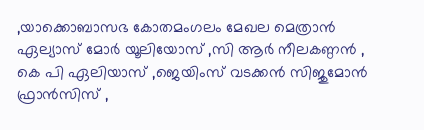,യാക്കൊബാസഭ കോതമംഗലം മേഖല മെത്രാൻ ഏല്യാസ് മോർ യൂലിയോസ്‌ ,സി ആർ നീലകണ്ഠൻ , കെ പി ഏലിയാസ് ,ജെയിംസ് വടക്കൻ സിജുമോൻ ഫ്രാൻസിസ് ,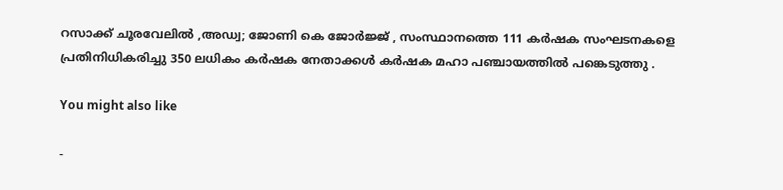റസാക്ക് ചൂരവേലിൽ ,അഡ്വ; ജോണി കെ ജോർജ്ജ് , സംസ്ഥാനത്തെ 111 കർഷക സംഘടനകളെ പ്രതിനിധികരിച്ചു 350 ലധികം കർഷക നേതാക്കൾ കർഷക മഹാ പഞ്ചായത്തിൽ പങ്കെടുത്തു .

You might also like

-